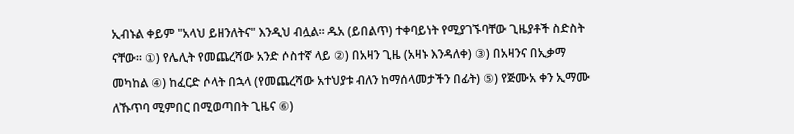ኢብኑል ቀይም "አላህ ይዘንለትና" እንዲህ ብሏል። ዱአ (ይበልጥ) ተቀባይነት የሚያገኙባቸው ጊዜያቶች ስድስት ናቸው። ①) የሌሊት የመጨረሻው አንድ ሶስተኛ ላይ ②) በአዛን ጊዜ (አዛኑ እንዳለቀ) ③) በአዛንና በኢቃማ መካከል ④) ከፈርድ ሶላት በኋላ (የመጨረሻው አተህያቱ ብለን ከማሰላመታችን በፊት) ⑤) የጅሙአ ቀን ኢማሙ ለኹጥባ ሚምበር በሚወጣበት ጊዜና ⑥)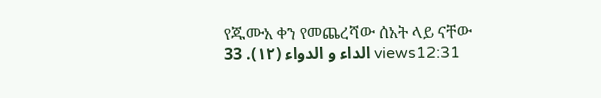የጁሙአ ቀን የመጨረሻው ሰአት ላይ ናቸው الداء و الدواء (١٢). 33 views12:31